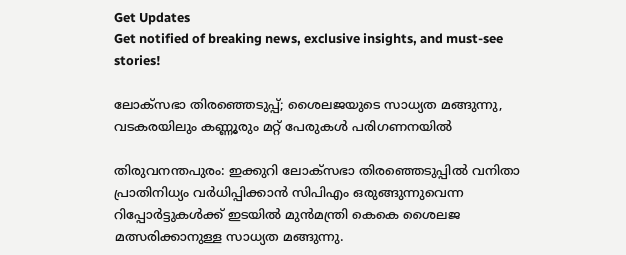Get Updates
Get notified of breaking news, exclusive insights, and must-see stories!

ലോക്‌സഭാ തിരഞ്ഞെടുപ്പ്; ശൈലജയുടെ സാധ്യത മങ്ങുന്നു, വടകരയിലും കണ്ണൂരും മറ്റ് പേരുകൾ പരിഗണനയിൽ

തിരുവനന്തപുരം: ഇക്കുറി ലോക്‌സഭാ തിരഞ്ഞെടുപ്പിൽ വനിതാ പ്രാതിനിധ്യം വർധിപ്പിക്കാൻ സിപിഎം ഒരുങ്ങുന്നുവെന്ന റിപ്പോർട്ടുകൾക്ക് ഇടയിൽ മുൻമന്ത്രി കെകെ ശൈലജ മത്സരിക്കാനുള്ള സാധ്യത മങ്ങുന്നു.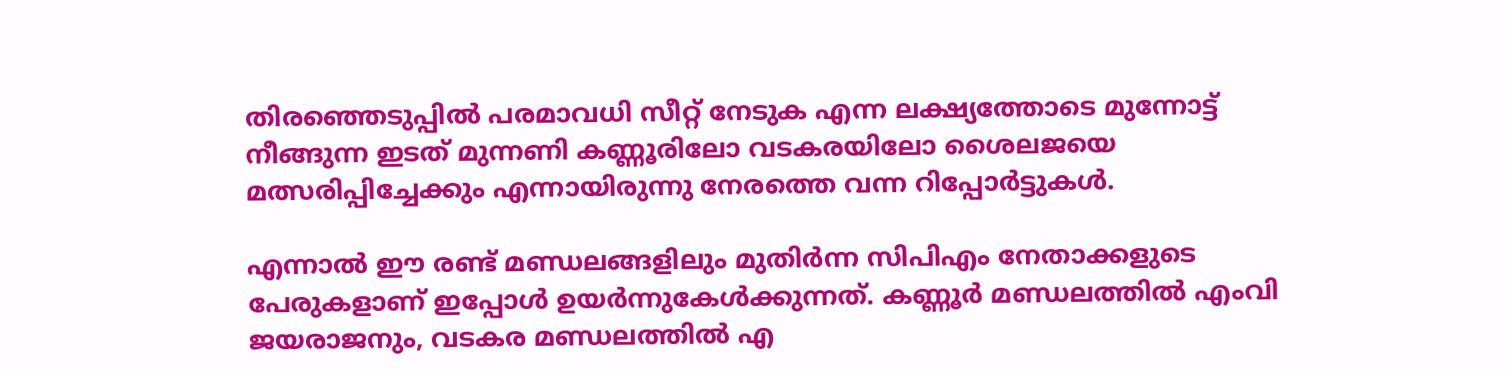തിരഞ്ഞെടുപ്പിൽ പരമാവധി സീറ്റ് നേടുക എന്ന ലക്ഷ്യത്തോടെ മുന്നോട്ട് നീങ്ങുന്ന ഇടത് മുന്നണി കണ്ണൂരിലോ വടകരയിലോ ശൈലജയെ മത്സരിപ്പിച്ചേക്കും എന്നായിരുന്നു നേരത്തെ വന്ന റിപ്പോർട്ടുകൾ.

എന്നാൽ ഈ രണ്ട് മണ്ഡലങ്ങളിലും മുതിർന്ന സിപിഎം നേതാക്കളുടെ പേരുകളാണ് ഇപ്പോൾ ഉയർന്നുകേൾക്കുന്നത്. കണ്ണൂർ മണ്ഡലത്തിൽ എംവി ജയരാജനും, വടകര മണ്ഡലത്തിൽ എ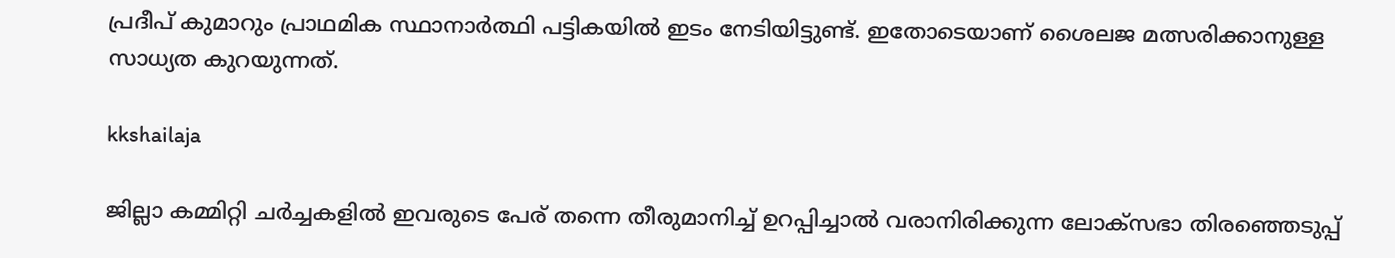പ്രദീപ് കുമാറും പ്രാഥമിക സ്ഥാനാർത്ഥി പട്ടികയിൽ ഇടം നേടിയിട്ടുണ്ട്. ഇതോടെയാണ് ശൈലജ മത്സരിക്കാനുള്ള സാധ്യത കുറയുന്നത്.

kkshailaja

ജില്ലാ കമ്മിറ്റി ചർച്ചകളിൽ ഇവരുടെ പേര് തന്നെ തീരുമാനിച്ച് ഉറപ്പിച്ചാൽ വരാനിരിക്കുന്ന ലോക്‌സഭാ തിരഞ്ഞെടുപ്പ്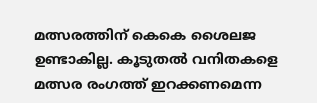മത്സരത്തിന് കെകെ ശൈലജ ഉണ്ടാകില്ല. കൂടുതൽ വനിതകളെ മത്സര രംഗത്ത് ഇറക്കണമെന്ന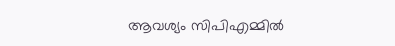ആവശ്യം സിപിഎമ്മിൽ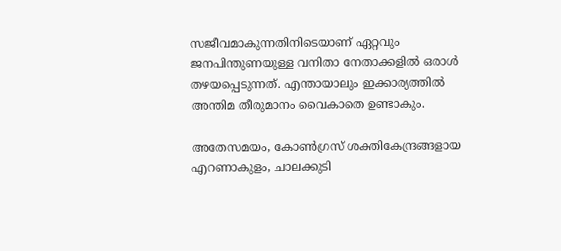സജീവമാകുന്നതിനിടെയാണ് ഏറ്റവും ജനപിന്തുണയുള്ള വനിതാ നേതാക്കളിൽ ഒരാൾ തഴയപ്പെടുന്നത്. എന്തായാലും ഇക്കാര്യത്തിൽ അന്തിമ തീരുമാനം വൈകാതെ ഉണ്ടാകും.

അതേസമയം, കോൺഗ്രസ് ശക്തികേന്ദ്രങ്ങളായ എറണാകുളം, ചാലക്കുടി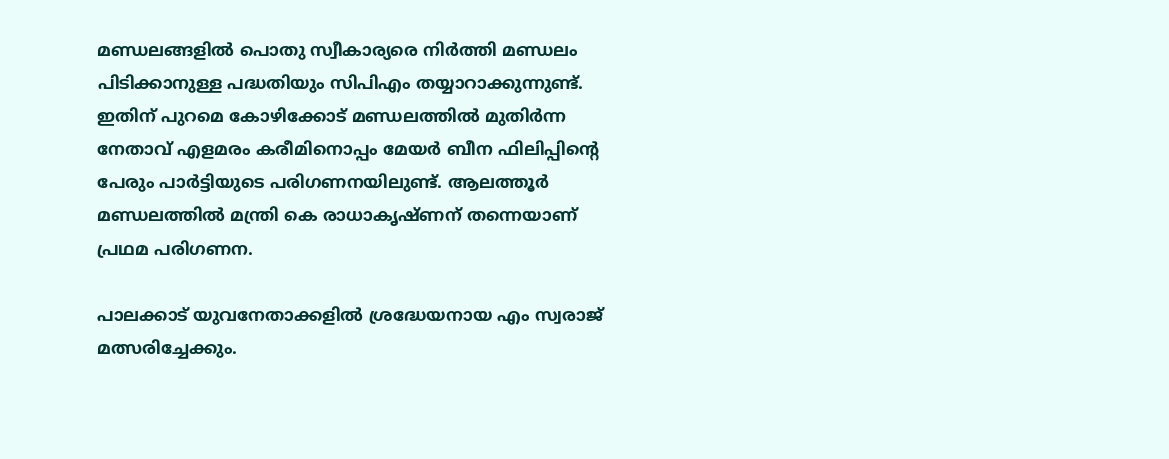മണ്ഡലങ്ങളിൽ പൊതു സ്വീകാര്യരെ നിര്‍ത്തി മണ്ഡലം പിടിക്കാനുള്ള പദ്ധതിയും സിപിഎം തയ്യാറാക്കുന്നുണ്ട്. ഇതിന് പുറമെ കോഴിക്കോട് മണ്ഡലത്തിൽ മുതിര്‍ന്ന നേതാവ് എളമരം കരീമിനൊപ്പം മേയർ ബീന ഫിലിപ്പിന്റെ പേരും പാര്‍ട്ടിയുടെ പരിഗണനയിലുണ്ട്. ആലത്തൂര്‍ മണ്ഡലത്തിൽ മന്ത്രി കെ രാധാകൃഷ്‌ണന് തന്നെയാണ് പ്രഥമ പരിഗണന.

പാലക്കാട് യുവനേതാക്കളിൽ ശ്രദ്ധേയനായ എം സ്വരാജ് മത്സരിച്ചേക്കും.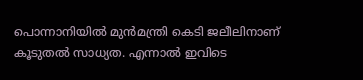പൊന്നാനിയിൽ മുൻമന്ത്രി കെടി ജലീലിനാണ് കൂടുതൽ സാധ്യത. എന്നാൽ ഇവിടെ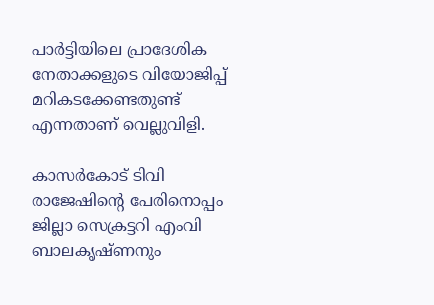പാര്‍ട്ടിയിലെ പ്രാദേശിക നേതാക്കളുടെ വിയോജിപ്പ് മറികടക്കേണ്ടതുണ്ട് എന്നതാണ് വെല്ലുവിളി.

കാസർകോട് ടിവി രാജേഷിന്റെ പേരിനൊപ്പം ജില്ലാ സെക്രട്ടറി എംവി ബാലകൃഷ്‌ണനും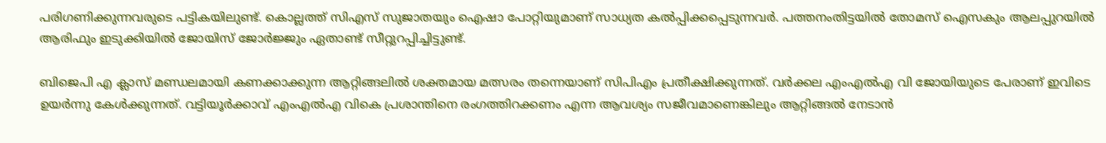പരിഗണിക്കുന്നവരുടെ പട്ടികയിലുണ്ട്. കൊല്ലത്ത് സിഎസ് സുജാതയും ഐഷാ പോറ്റിയുമാണ് സാധ്യത കൽപ്പിക്കപ്പെടുന്നവർ. പത്തനംതിട്ടയിൽ തോമസ് ഐസകും ആലപ്പുറയിൽ ആരിഫും ഇടുക്കിയിൽ ജോയിസ് ജോര്‍ജ്ജും ഏതാണ്ട് സീറ്റുറപ്പിച്ചിട്ടുണ്ട്.

ബിജെപി എ ക്ലാസ് മണ്ഡലമായി കണക്കാക്കുന്ന ആറ്റിങ്ങലിൽ ശക്തമായ മത്സരം തന്നെയാണ് സിപിഎം പ്രതീക്ഷിക്കുന്നത്. വർക്കല എംഎൽഎ വി ജോയിയുടെ പേരാണ് ഇവിടെ ഉയർന്നു കേൾക്കുന്നത്. വട്ടിയൂർക്കാവ് എംഎൽഎ വികെ പ്രശാന്തിനെ രംഗത്തിറക്കണം എന്ന ആവശ്യം സജീവമാണെങ്കിലും ആറ്റിങ്ങൽ നേടാൻ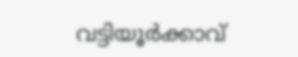വട്ടിയൂർക്കാവ്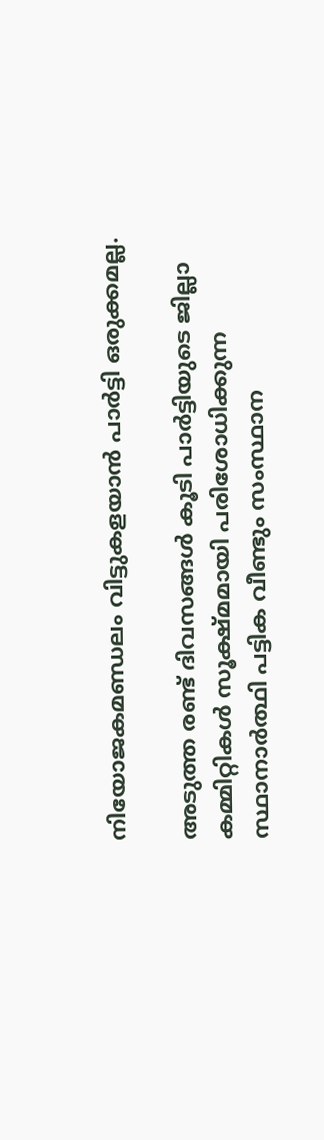നിയോജകമണ്ഡലം വിട്ടുകളയാൻ പാർട്ടി ഒരുക്കമല്ല.

അടുത്ത രണ്ട് ദിവസങ്ങൾ കൂടി പാര്‍ട്ടിയുടെ ജില്ലാ കമ്മിറ്റികൾ സൂക്ഷ്‌മമായി പരിശോധിക്കുന്ന സ്ഥാനാര്‍ത്ഥി പട്ടിക വീണ്ടും സംസ്ഥാന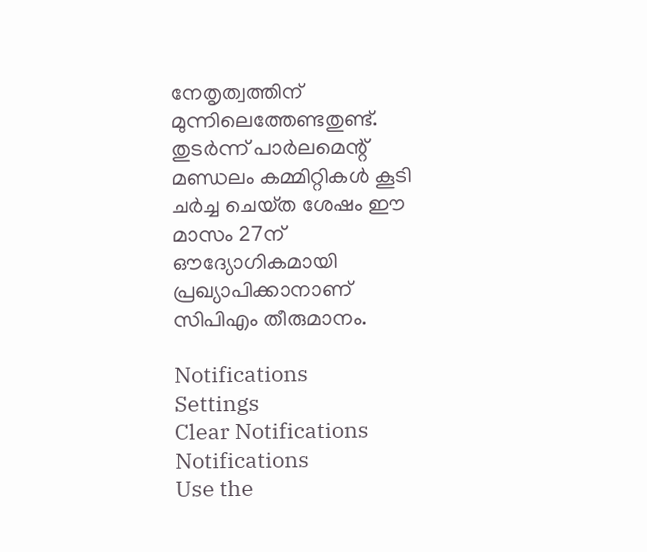നേതൃത്വത്തിന് മുന്നിലെത്തേണ്ടതുണ്ട്. തുടർന്ന് പാർലമെന്റ് മണ്ഡലം കമ്മിറ്റികൾ കൂടി ചര്‍ച്ച ചെയ്‌ത ശേഷം ഈ മാസം 27ന് ഔദ്യോഗികമായി പ്രഖ്യാപിക്കാനാണ് സിപിഎം തീരുമാനം.

Notifications
Settings
Clear Notifications
Notifications
Use the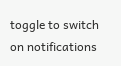toggle to switch on notifications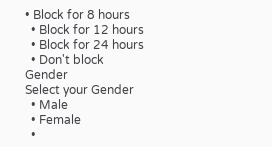• Block for 8 hours
  • Block for 12 hours
  • Block for 24 hours
  • Don't block
Gender
Select your Gender
  • Male
  • Female
  •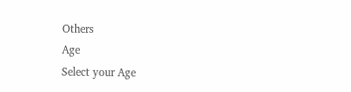Others
Age
Select your Age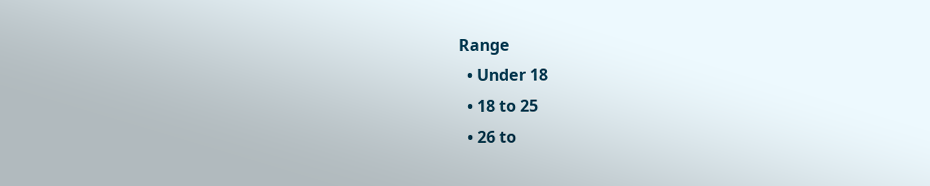Range
  • Under 18
  • 18 to 25
  • 26 to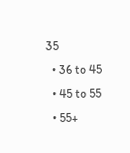35
  • 36 to 45
  • 45 to 55
  • 55+